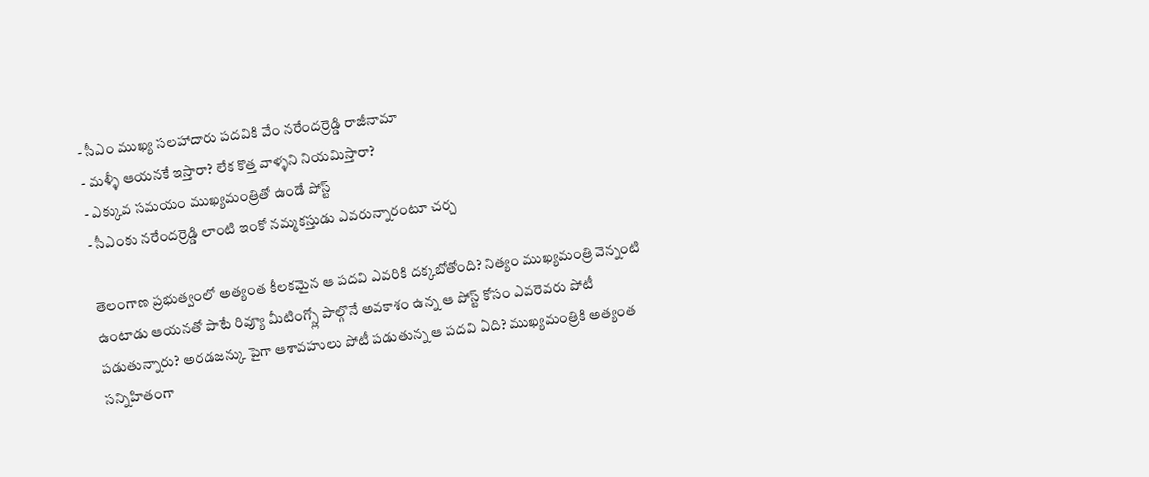- సీఎం ముఖ్య సలహాదారు పదవికి వేం నరేందర్రెడ్డి రాజీనామా
- మళ్ళీ ఆయనకే ఇస్తారా? లేక కొత్త వాళ్ళని నియమిస్తారా?
- ఎక్కువ సమయం ముఖ్యమంత్రితో ఉండే పోస్ట్
- సీఎంకు నరేందర్రెడ్డి లాంటి ఇంకో నమ్మకస్తుడు ఎవరున్నారంటూ చర్చ

తెలంగాణ ప్రభుత్వంలో అత్యంత కీలకమైన ఆ పదవి ఎవరికి దక్కబోతోంది? నిత్యం ముఖ్యమంత్రి వెన్నంటి ఉంటాడు ఆయనతో పాటే రివ్యూ మీటింగ్స్లో పాల్గొనే అవకాశం ఉన్న ఆ పోస్ట్ కోసం ఎవరెవరు పోటీ పడుతున్నారు? అరడజన్కు పైగా ఆశావహులు పోటీ పడుతున్న ఆ పదవి ఏది? ముఖ్యమంత్రికి అత్యంత సన్నిహితంగా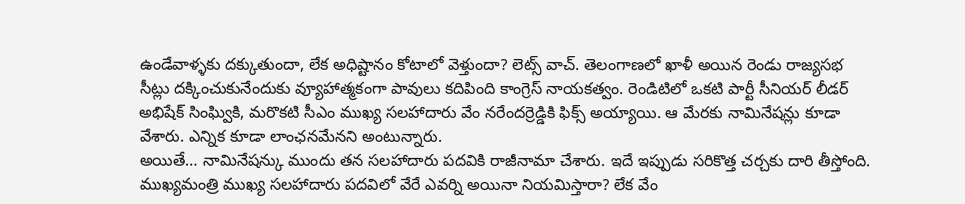ఉండేవాళ్ళకు దక్కుతుందా, లేక అధిష్టానం కోటాలో వెళ్తుందా? లెట్స్ వాచ్. తెలంగాణలో ఖాళీ అయిన రెండు రాజ్యసభ సీట్లు దక్కించుకునేందుకు వ్యూహాత్మకంగా పావులు కదిపింది కాంగ్రెస్ నాయకత్వం. రెండిటిలో ఒకటి పార్టీ సీనియర్ లీడర్ అభిషేక్ సింఘ్వికి, మరొకటి సీఎం ముఖ్య సలహాదారు వేం నరేందర్రెడ్డికి ఫిక్స్ అయ్యాయి. ఆ మేరకు నామినేషన్లు కూడా వేశారు. ఎన్నిక కూడా లాంఛనమేనని అంటున్నారు.
అయితే… నామినేషన్కు ముందు తన సలహాదారు పదవికి రాజీనామా చేశారు. ఇదే ఇప్పుడు సరికొత్త చర్చకు దారి తీస్తోంది. ముఖ్యమంత్రి ముఖ్య సలహాదారు పదవిలో వేరే ఎవర్ని అయినా నియమిస్తారా? లేక వేం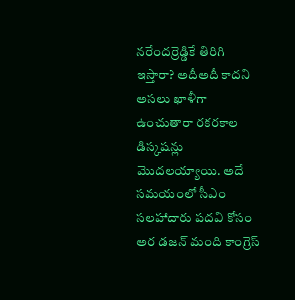నరేందర్రెడ్డికే తిరిగి ఇస్తారా? అదీఅదీ కాదని అసలు ఖాళీగా ఉంచుతారా రకరకాల డిస్కషన్లు మొదలయ్యాయి. అదే సమయంలో సీఎం సలహాదారు పదవి కోసం అర డజన్ మంది కాంగ్రెస్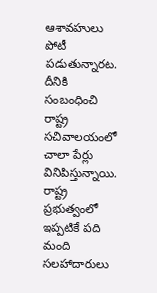ఆశావహులు పోటీ పడుతున్నారట. దీనికి సంబంధించి రాష్ట్ర సచివాలయంలో చాలా పేర్లు వినిపిస్తున్నాయి. రాష్ట్ర ప్రభుత్వంలో ఇప్పటికే పది మంది సలహాదారులు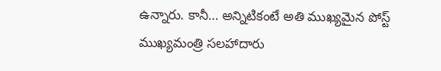ఉన్నారు. కానీ… అన్నిటికంటే అతి ముఖ్యమైన పోస్ట్ ముఖ్యమంత్రి సలహాదారు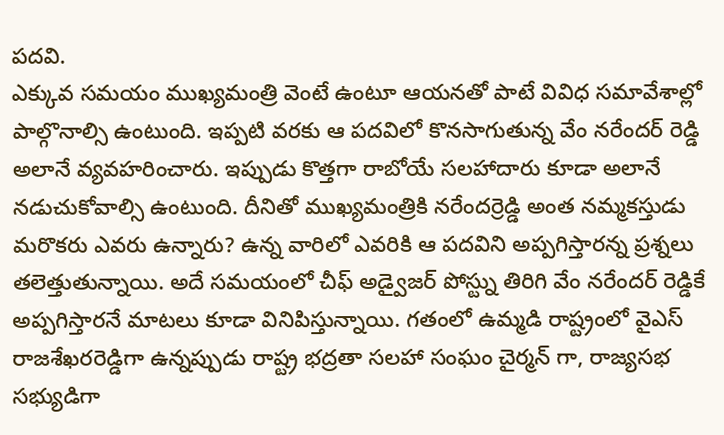పదవి.
ఎక్కువ సమయం ముఖ్యమంత్రి వెంటే ఉంటూ ఆయనతో పాటే వివిధ సమావేశాల్లో పాల్గొనాల్సి ఉంటుంది. ఇప్పటి వరకు ఆ పదవిలో కొనసాగుతున్న వేం నరేందర్ రెడ్డి అలానే వ్యవహరించారు. ఇప్పుడు కొత్తగా రాబోయే సలహాదారు కూడా అలానే నడుచుకోవాల్సి ఉంటుంది. దీనితో ముఖ్యమంత్రికి నరేందర్రెడ్డి అంత నమ్మకస్తుడు మరొకరు ఎవరు ఉన్నారు? ఉన్న వారిలో ఎవరికి ఆ పదవిని అప్పగిస్తారన్న ప్రశ్నలు తలెత్తుతున్నాయి. అదే సమయంలో చీఫ్ అడ్వైజర్ పోస్ట్ను తిరిగి వేం నరేందర్ రెడ్డికే అప్పగిస్తారనే మాటలు కూడా వినిపిస్తున్నాయి. గతంలో ఉమ్మడి రాష్ట్రంలో వైఎస్ రాజశేఖరరెడ్డిగా ఉన్నప్పుడు రాష్ట్ర భద్రతా సలహా సంఘం చైర్మన్ గా, రాజ్యసభ సభ్యుడిగా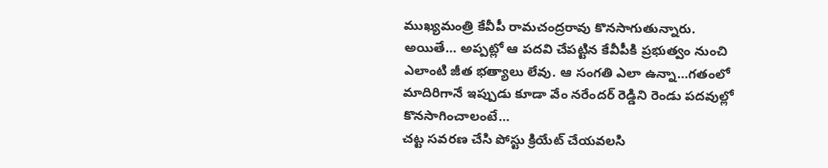ముఖ్యమంత్రి కేవీపీ రామచంద్రరావు కొనసాగుతున్నారు. అయితే… అప్పట్లో ఆ పదవి చేపట్టిన కేవీపీకి ప్రభుత్వం నుంచి ఎలాంటి జీత భత్యాలు లేవు. ఆ సంగతి ఎలా ఉన్నా…గతంలో మాదిరిగానే ఇప్పుడు కూడా వేం నరేందర్ రెడ్డిని రెండు పదవుల్లో కొనసాగించాలంటే…
చట్ట సవరణ చేసి పోస్టు క్రియేట్ చేయవలసి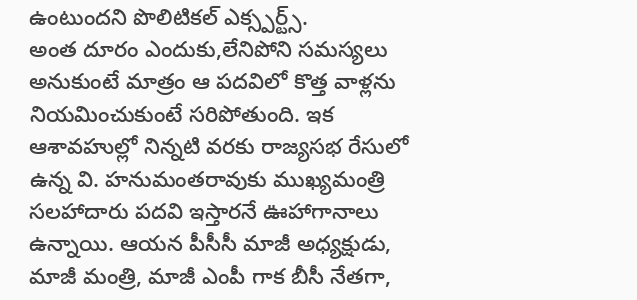ఉంటుందని పొలిటికల్ ఎక్స్పర్ట్స్.
అంత దూరం ఎందుకు,లేనిపోని సమస్యలు అనుకుంటే మాత్రం ఆ పదవిలో కొత్త వాళ్లను నియమించుకుంటే సరిపోతుంది. ఇక ఆశావహుల్లో నిన్నటి వరకు రాజ్యసభ రేసులో ఉన్న వి. హనుమంతరావుకు ముఖ్యమంత్రి సలహాదారు పదవి ఇస్తారనే ఊహాగానాలు ఉన్నాయి. ఆయన పీసీసీ మాజీ అధ్యక్షుడు, మాజీ మంత్రి, మాజీ ఎంపీ గాక బీసీ నేతగా,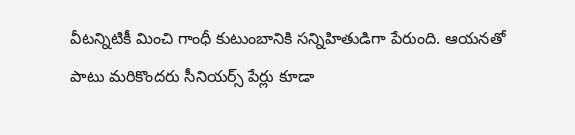వీటన్నిటికీ మించి గాంధీ కుటుంబానికి సన్నిహితుడిగా పేరుంది. ఆయనతో పాటు మరికొందరు సీనియర్స్ పేర్లు కూడా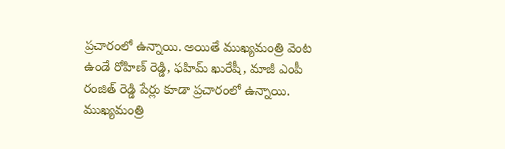ప్రచారంలో ఉన్నాయి. అయితే ముఖ్యమంత్రి వెంట ఉండే రోహిణ్ రెడ్డి, ఫహిమ్ ఖురేషీ, మాజీ ఎంపీ రంజిత్ రెడ్డి పేర్లు కూడా ప్రచారంలో ఉన్నాయి. ముఖ్యమంత్రి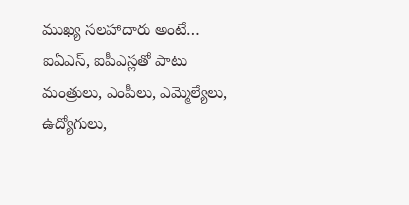ముఖ్య సలహాదారు అంటే… ఐఏఎస్, ఐపీఎస్లతో పాటు మంత్రులు, ఎంపీలు, ఎమ్మెల్యేలు, ఉద్యోగులు,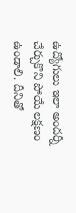ఉద్యోగులు ఇలా అందర్నీ చేర్చుకొని పోయే లక్షణం ఉండాలి. దీనితో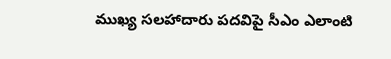ముఖ్య సలహాదారు పదవిపై సీఎం ఎలాంటి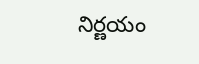నిర్ణయం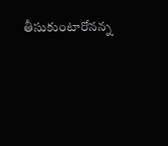తీసుకుంటారోనన్న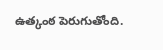ఉత్కంఠ పెరుగుతోంది.